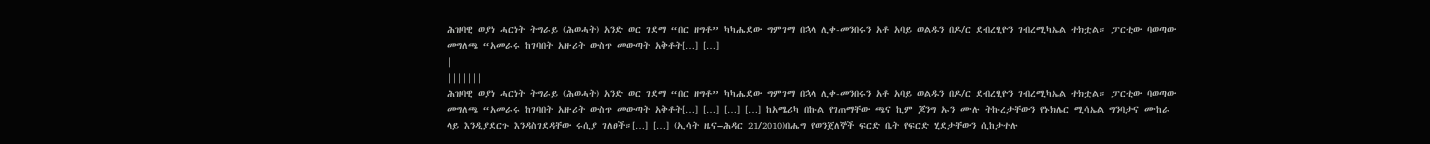ሕዝባዊ ወያነ ሓርነት ትግራይ (ሕወሓት) አንድ ወር ገደማ “በር ዘግቶ” ካካሔደው ግምገማ በኋላ ሊቀ-መንበሩን አቶ አባይ ወልዱን በዶ/ር ደብረፂዮን ገብረሚካኤል ተክቷል። ፓርቲው ባወጣው መግለጫ “አመራሩ ከገባበት አዙሪት ውስጥ መውጣት አቅቶት[…] […]
|
|||||||
ሕዝባዊ ወያነ ሓርነት ትግራይ (ሕወሓት) አንድ ወር ገደማ “በር ዘግቶ” ካካሔደው ግምገማ በኋላ ሊቀ-መንበሩን አቶ አባይ ወልዱን በዶ/ር ደብረፂዮን ገብረሚካኤል ተክቷል። ፓርቲው ባወጣው መግለጫ “አመራሩ ከገባበት አዙሪት ውስጥ መውጣት አቅቶት[…] […] […] […] ከአሜሪካ በኩል የገጠማቸው ጫና ኪም ጆንግ ኡን ሙሉ ትኩረታቸውን የኑክሌር ሚሳኤል ግንባታና ሙከራ ላይ እንዲያደርጉ እንዳስገደዳቸው ሩሲያ ገለፀች።[…] […] (ኢሳት ዜና–ሕዳር 21/2010)በሔግ የወንጀለኞች ፍርድ ቤት የፍርድ ሂደታቸውን ሲከታተሉ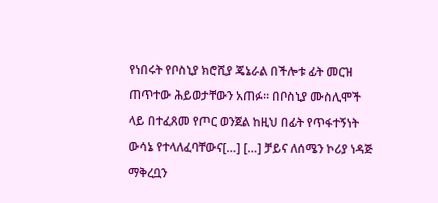የነበሩት የቦስኒያ ክሮሺያ ጄኔራል በችሎቱ ፊት መርዝ ጠጥተው ሕይወታቸውን አጠፉ። በቦስኒያ ሙስሊሞች ላይ በተፈጸመ የጦር ወንጀል ከዚህ በፊት የጥፋተኝነት ውሳኔ የተላለፈባቸውና[…] […] ቻይና ለሰሜን ኮሪያ ነዳጅ ማቅረቧን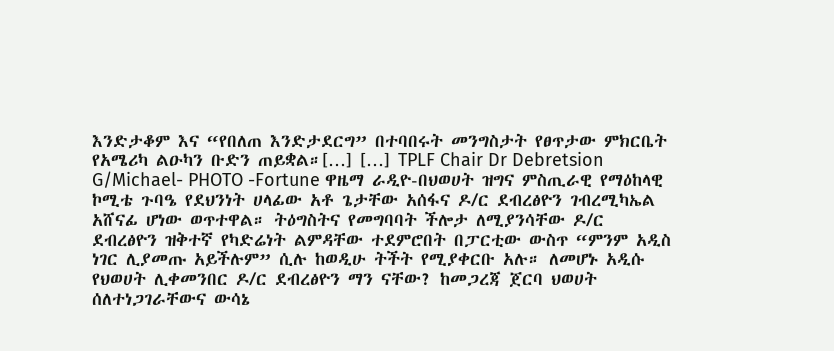እንድታቆም እና “የበለጠ እንድታደርግ” በተባበሩት መንግስታት የፀጥታው ምክርቤት የአሜሪካ ልዑካን ቡድን ጠይቋል።[…] […] TPLF Chair Dr Debretsion G/Michael- PHOTO -Fortune ዋዜማ ራዲዮ-በህወሀት ዝግና ምስጢራዊ የማዕከላዊ ኮሚቴ ጉባዔ የደህንነት ሀላፊው አቶ ጌታቸው አሰፋና ዶ/ር ደብረፅዮን ገብረሚካኤል አሸናፊ ሆነው ወጥተዋል። ትዕግስትና የመግባባት ችሎታ ለሚያንሳቸው ዶ/ር ደብረፅዮን ዝቅተኛ የካድሬነት ልምዳቸው ተደምሮበት በፓርቲው ውስጥ “ምንም አዲስ ነገር ሊያመጡ አይችሉም” ሲሉ ከወዲሁ ትችት የሚያቀርቡ አሉ። ለመሆኑ አዲሱ የህወሀት ሊቀመንበር ዶ/ር ደብረፅዮን ማን ናቸው? ከመጋረጃ ጀርባ ህወሀት ሰለተነጋገራቸውና ውሳኔ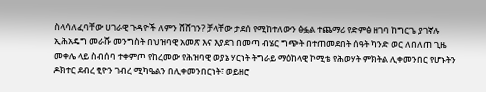ስላሳለፈባቸው ሀገራዊ ጉዳዮች ለምን ሸሸገን? ቻላቸው ታደሰ የሚከተለውን ፅፏል ተጨማሪ የድምፅ ዘገባ ከግርጌ ያገኛሉ ኢሕአዴግ መራሹ መንግስት በህዝባዊ አመጽ እና እያደገ በመጣ ብሄር ግጭት በተጠመደበት ሰዓት ካንድ ወር ለበለጠ ጊዜ መቀሌ ላይ ስብሰባ ተቀምጦ የከረመው የሕዝባዊ ወያኔ ሃርነት ትግራይ ማዕከላዊ ኮሚቴ የሕወሃት ምክትል ሊቀመንበር የሆኑትን ዶክተር ደብረ ፂዮን ገብረ ሚካዔልን በሊቀመንበርነት፣ ወይዘሮ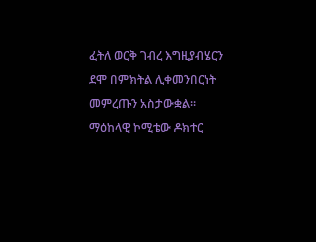ፈትለ ወርቅ ገብረ እግዚያብሄርን ደሞ በምክትል ሊቀመንበርነት መምረጡን አስታውቋል፡፡ ማዕከላዊ ኮሚቴው ዶክተር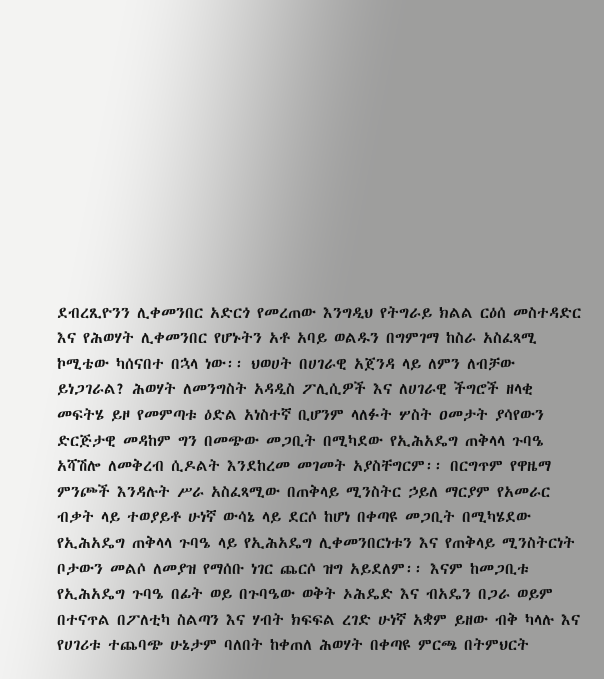ደብረጺዮንን ሊቀመንበር አድርጎ የመረጠው እንግዲህ የትግራይ ክልል ርዕሰ መስተዳድር እና የሕወሃት ሊቀመንበር የሆኑትን አቶ አባይ ወልዱን በግምገማ ከስራ አስፈጻሚ ኮሚቴው ካሰናበተ በኋላ ነው፡፡ ህወሀት በሀገራዊ አጀንዳ ላይ ለምን ለብቻው ይነጋገራል? ሕወሃት ለመንግስት አዳዲስ ፖሊሲዎች እና ለሀገራዊ ችግሮች ዘላቂ መፍትሄ ይዞ የመምጣቱ ዕድል አነስተኛ ቢሆንም ላለፉት ሦስት ዐመታት ያሳየውን ድርጅታዊ መዳከም ግን በመጭው መጋቢት በሚካደው የኢሕአዴግ ጠቅላላ ጉባዔ አሻሽሎ ለመቅረብ ሲዶልት እንደከረመ መገመት አያስቸግርም፡፡ በርግጥም የዋዜማ ምንጮች እንዳሉት ሥራ አስፈጻሚው በጠቅላይ ሚንስትር ኃይለ ማርያም የአመራር ብቃት ላይ ተወያይቶ ሁነኛ ውሳኔ ላይ ደርሶ ከሆነ በቀጣዩ መጋቢት በሚካሄደው የኢሕአዴግ ጠቅላላ ጉባዔ ላይ የኢሕአዴግ ሊቀመንበርነቱን እና የጠቅላይ ሚንስትርነት ቦታውን መልሶ ለመያዝ የማሰቡ ነገር ጨርሶ ዝግ አይደለም፡፡ እናም ከመጋቢቱ የኢሕአዴግ ጉባዔ በፊት ወይ በጉባዔው ወቅት ኦሕዴድ እና ብአዴን በጋራ ወይም በተናጥል በፖለቲካ ስልጣን እና ሃብት ክፍፍል ረገድ ሁነኛ አቋም ይዘው ብቅ ካላሉ እና የሀገሪቱ ተጨባጭ ሁኔታም ባለበት ከቀጠለ ሕወሃት በቀጣዩ ምርጫ በትምህርት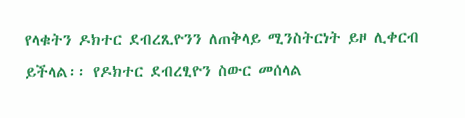የላቁትን ዶክተር ደብረጺዮንን ለጠቅላይ ሚንስትርነት ይዞ ሊቀርብ ይችላል፡፡ የዶክተር ደብረፂዮን ስውር መሰላል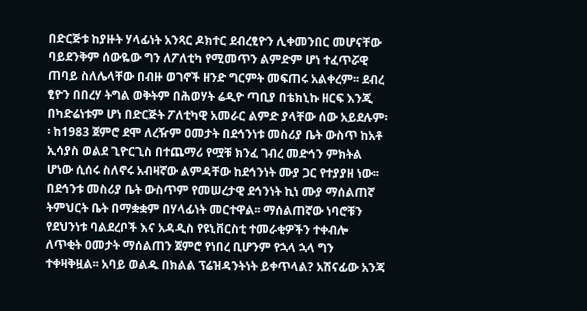በድርጅቱ ከያዙት ሃላፊነት አንጻር ዶክተር ደብረፂዮን ሊቀመንበር መሆናቸው ባይደንቅም ሰውዬው ግን ለፖለቲካ የሚመጥን ልምድም ሆነ ተፈጥሯዊ ጠባይ ስለሌላቸው በብዙ ወገኖች ዘንድ ግርምት መፍጠሩ አልቀረም፡፡ ደብረ ፂዮን በበረሃ ትግል ወቅትም በሕወሃት ሬዲዮ ጣቢያ በቴክኒኩ ዘርፍ እንጂ በካድሬነቱም ሆነ በድርጅት ፖለቲካዊ አመራር ልምድ ያላቸው ሰው አይደሉም፡፡ ከ1983 ጀምሮ ደሞ ለረዥም ዐመታት በደኅንነቱ መስሪያ ቤት ውስጥ ከአቶ ኢሳያስ ወልደ ጊዮርጊስ በተጨማሪ የሟቹ ክንፈ ገብረ መድኅን ምክትል ሆነው ሲሰሩ ስለኖሩ አብዛኛው ልምዳቸው ከደኅንነት ሙያ ጋር የተያያዘ ነው፡፡ በደኅንቱ መስሪያ ቤት ውስጥም የመሠረታዊ ደኅንነት ኪነ ሙያ ማሰልጠኛ ትምህርት ቤት በማቋቋም በሃላፊነት መርተዋል፡፡ ማሰልጠኛው ነባሮቹን የደህንነቱ ባልደረቦች እና አዳዲስ የዩኒቨርስቲ ተመራቂዎችን ተቀብሎ ለጥቂት ዐመታት ማሰልጠን ጀምሮ የነበረ ቢሆንም የኋላ ኋላ ግን ተቀዛቅዟል፡፡ አባይ ወልዱ በክልል ፕሬዝዳንትነት ይቀጥላል? አሽናፊው አንጃ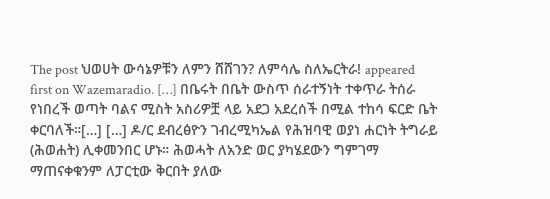The post ህወሀት ውሳኔዎቹን ለምን ሸሸገን? ለምሳሌ ስለኤርትራ! appeared first on Wazemaradio. […] በቤሩት በቤት ውስጥ ሰራተኝነት ተቀጥራ ትሰራ የነበረች ወጣት ባልና ሚስት አስሪዎቿ ላይ አደጋ አደረሰች በሚል ተከሳ ፍርድ ቤት ቀርባለች።[…] […] ዶ/ር ደብረፅዮን ገብረሚካኤል የሕዝባዊ ወያነ ሐርነት ትግራይ (ሕወሐት) ሊቀመንበር ሆኑ። ሕወሓት ለአንድ ወር ያካሄደውን ግምገማ ማጠናቀቁንም ለፓርቲው ቅርበት ያለው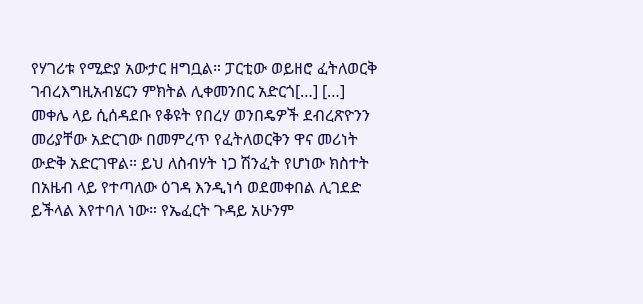የሃገሪቱ የሚድያ አውታር ዘግቧል። ፓርቲው ወይዘሮ ፈትለወርቅ ገብረእግዚአብሄርን ምክትል ሊቀመንበር አድርጎ[…] […] መቀሌ ላይ ሲሰዳደቡ የቆዩት የበረሃ ወንበዴዎች ደብረጽዮንን መሪያቸው አድርገው በመምረጥ የፈትለወርቅን ዋና መሪነት ውድቅ አድርገዋል። ይህ ለስብሃት ነጋ ሽንፈት የሆነው ክስተት በአዜብ ላይ የተጣለው ዕገዳ እንዲነሳ ወደመቀበል ሊገደድ ይችላል እየተባለ ነው። የኤፈርት ጉዳይ አሁንም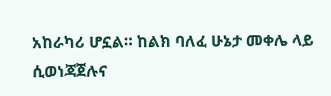አከራካሪ ሆኗል። ከልክ ባለፈ ሁኔታ መቀሌ ላይ ሲወነጃጀሉና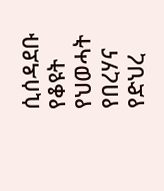ሲሰዳደቡ የቆዩት የህወሓት የበረሃና የድህረ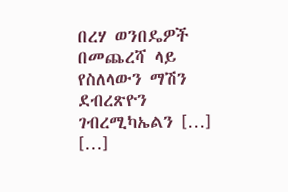በረሃ ወንበዴዎች በመጨረሻ ላይ የስለላውን ማሽን ደብረጽዮን ገብረሚካኤልን […] […]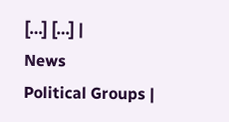[…] […] |
News
Political Groups |